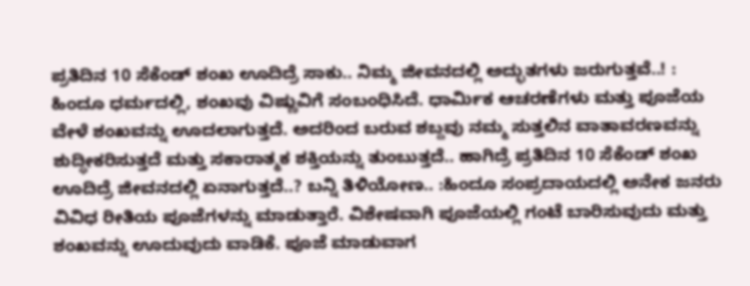ಪ್ರತಿದಿನ 10 ಸೆಕೆಂಡ್‌ ಶಂಖ ಊದಿದ್ರೆ ಸಾಕು.. ನಿಮ್ಮ ಜೀವನದಲ್ಲಿ ಅದ್ಭುತಗಳು ಜರುಗುತ್ತವೆ..! : ಹಿಂದೂ ಧರ್ಮದಲ್ಲಿ, ಶಂಖವು ವಿಷ್ಣುವಿಗೆ ಸಂಬಂಧಿಸಿದೆ. ಧಾರ್ಮಿಕ ಆಚರಣೆಗಳು ಮತ್ತು ಪೂಜೆಯ ವೇಳೆ ಶಂಖವನ್ನು ಊದಲಾಗುತ್ತದೆ. ಅದರಿಂದ ಬರುವ ಶಬ್ದವು ನಮ್ಮ ಸುತ್ತಲಿನ ವಾತಾವರಣವನ್ನು ಶುದ್ಧೀಕರಿಸುತ್ತದೆ ಮತ್ತು ಸಕಾರಾತ್ಮಕ ಶಕ್ತಿಯನ್ನು ತುಂಬುತ್ತದೆ.. ಹಾಗಿದ್ರೆ ಪ್ರತಿದಿನ 10 ಸೆಕೆಂಡ್‌ ಶಂಖ ಊದಿದ್ರೆ ಜೀವನದಲ್ಲಿ ಏನಾಗುತ್ತದೆ..? ಬನ್ನಿ ತಿಳಿಯೋಣ.. :ಹಿಂದೂ ಸಂಪ್ರದಾಯದಲ್ಲಿ ಅನೇಕ ಜನರು ವಿವಿಧ ರೀತಿಯ ಪೂಜೆಗಳನ್ನು ಮಾಡುತ್ತಾರೆ. ವಿಶೇಷವಾಗಿ ಪೂಜೆಯಲ್ಲಿ ಗಂಟೆ ಬಾರಿಸುವುದು ಮತ್ತು ಶಂಖವನ್ನು ಊದುವುದು ವಾಡಿಕೆ. ಪೂಜೆ ಮಾಡುವಾಗ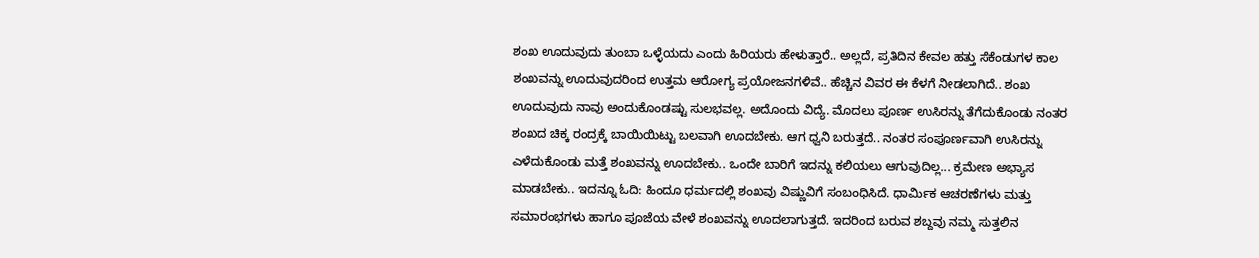ಶಂಖ ಊದುವುದು ತುಂಬಾ ಒಳ್ಳೆಯದು ಎಂದು ಹಿರಿಯರು ಹೇಳುತ್ತಾರೆ.. ಅಲ್ಲದೆ, ಪ್ರತಿದಿನ ಕೇವಲ ಹತ್ತು ಸೆಕೆಂಡುಗಳ ಕಾಲ ಶಂಖವನ್ನು ಊದುವುದರಿಂದ ಉತ್ತಮ ಆರೋಗ್ಯ ಪ್ರಯೋಜನಗಳಿವೆ.. ಹೆಚ್ಚಿನ ವಿವರ ಈ ಕೆಳಗೆ ನೀಡಲಾಗಿದೆ.. ಶಂಖ ಊದುವುದು ನಾವು ಅಂದುಕೊಂಡಷ್ಟು ಸುಲಭವಲ್ಲ. ಅದೊಂದು ವಿದ್ಯೆ. ಮೊದಲು ಪೂರ್ಣ ಉಸಿರನ್ನು ತೆಗೆದುಕೊಂಡು ನಂತರ ಶಂಖದ ಚಿಕ್ಕ ರಂದ್ರಕ್ಕೆ ಬಾಯಿಯಿಟ್ಟು ಬಲವಾಗಿ ಊದಬೇಕು. ಆಗ ಧ್ವನಿ ಬರುತ್ತದೆ.. ನಂತರ ಸಂಪೂರ್ಣವಾಗಿ ಉಸಿರನ್ನು ಎಳೆದುಕೊಂಡು ಮತ್ತೆ ಶಂಖವನ್ನು ಊದಬೇಕು.. ಒಂದೇ ಬಾರಿಗೆ ಇದನ್ನು ಕಲಿಯಲು ಆಗುವುದಿಲ್ಲ... ಕ್ರಮೇಣ ಅಭ್ಯಾಸ ಮಾಡಬೇಕು.. ಇದನ್ನೂ ಓದಿ: ಹಿಂದೂ ಧರ್ಮದಲ್ಲಿ ಶಂಖವು ವಿಷ್ಣುವಿಗೆ ಸಂಬಂಧಿಸಿದೆ. ಧಾರ್ಮಿಕ ಆಚರಣೆಗಳು ಮತ್ತು ಸಮಾರಂಭಗಳು ಹಾಗೂ ಪೂಜೆಯ ವೇಳೆ ಶಂಖವನ್ನು ಊದಲಾಗುತ್ತದೆ. ಇದರಿಂದ ಬರುವ ಶಬ್ದವು ನಮ್ಮ ಸುತ್ತಲಿನ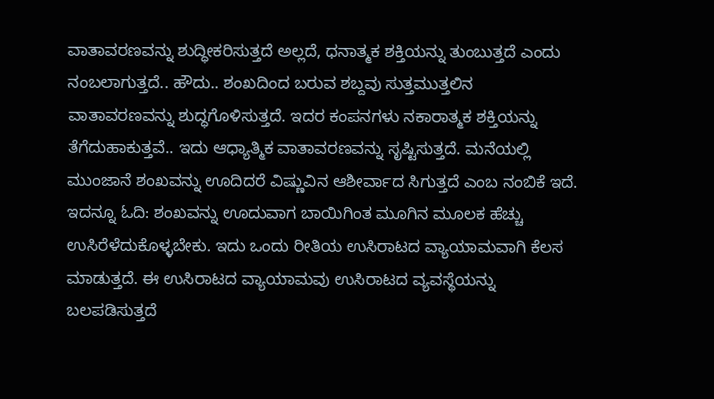ವಾತಾವರಣವನ್ನು ಶುದ್ಧೀಕರಿಸುತ್ತದೆ ಅಲ್ಲದೆ, ಧನಾತ್ಮಕ ಶಕ್ತಿಯನ್ನು ತುಂಬುತ್ತದೆ ಎಂದು ನಂಬಲಾಗುತ್ತದೆ.. ಹೌದು.. ಶಂಖದಿಂದ ಬರುವ ಶಬ್ದವು ಸುತ್ತಮುತ್ತಲಿನ ವಾತಾವರಣವನ್ನು ಶುದ್ಧಗೊಳಿಸುತ್ತದೆ. ಇದರ ಕಂಪನಗಳು ನಕಾರಾತ್ಮಕ ಶಕ್ತಿಯನ್ನು ತೆಗೆದುಹಾಕುತ್ತವೆ.. ಇದು ಆಧ್ಯಾತ್ಮಿಕ ವಾತಾವರಣವನ್ನು ಸೃಷ್ಟಿಸುತ್ತದೆ. ಮನೆಯಲ್ಲಿ ಮುಂಜಾನೆ ಶಂಖವನ್ನು ಊದಿದರೆ ವಿಷ್ಣುವಿನ ಆಶೀರ್ವಾದ ಸಿಗುತ್ತದೆ ಎಂಬ ನಂಬಿಕೆ ಇದೆ. ಇದನ್ನೂ ಓದಿ: ಶಂಖವನ್ನು ಊದುವಾಗ ಬಾಯಿಗಿಂತ ಮೂಗಿನ ಮೂಲಕ ಹೆಚ್ಚು ಉಸಿರೆಳೆದುಕೊಳ್ಳಬೇಕು. ಇದು ಒಂದು ರೀತಿಯ ಉಸಿರಾಟದ ವ್ಯಾಯಾಮವಾಗಿ ಕೆಲಸ ಮಾಡುತ್ತದೆ. ಈ ಉಸಿರಾಟದ ವ್ಯಾಯಾಮವು ಉಸಿರಾಟದ ವ್ಯವಸ್ಥೆಯನ್ನು ಬಲಪಡಿಸುತ್ತದೆ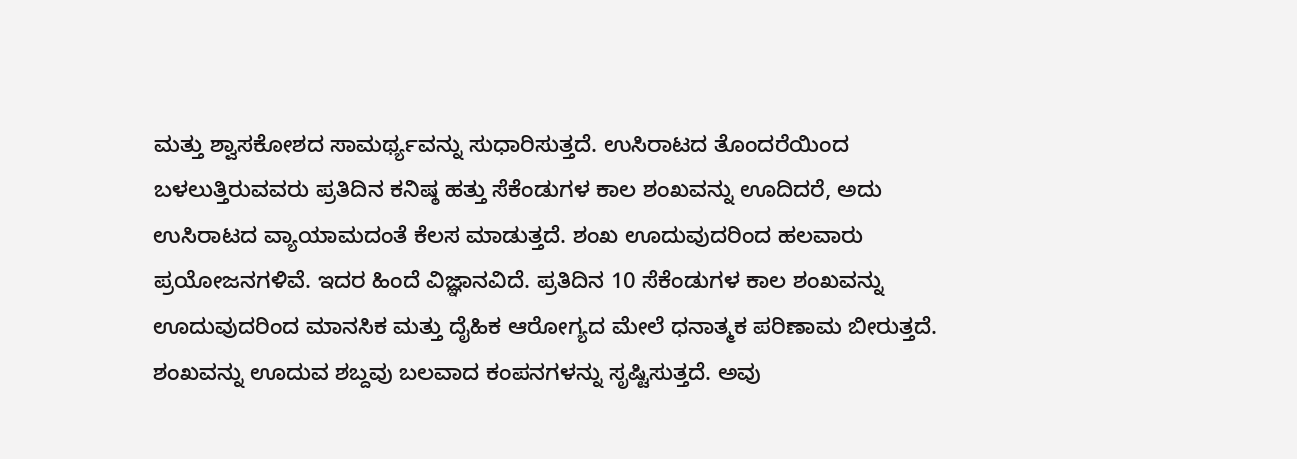ಮತ್ತು ಶ್ವಾಸಕೋಶದ ಸಾಮರ್ಥ್ಯವನ್ನು ಸುಧಾರಿಸುತ್ತದೆ. ಉಸಿರಾಟದ ತೊಂದರೆಯಿಂದ ಬಳಲುತ್ತಿರುವವರು ಪ್ರತಿದಿನ ಕನಿಷ್ಠ ಹತ್ತು ಸೆಕೆಂಡುಗಳ ಕಾಲ ಶಂಖವನ್ನು ಊದಿದರೆ, ಅದು ಉಸಿರಾಟದ ವ್ಯಾಯಾಮದಂತೆ ಕೆಲಸ ಮಾಡುತ್ತದೆ. ಶಂಖ ಊದುವುದರಿಂದ ಹಲವಾರು ಪ್ರಯೋಜನಗಳಿವೆ. ಇದರ ಹಿಂದೆ ವಿಜ್ಞಾನವಿದೆ. ಪ್ರತಿದಿನ 10 ಸೆಕೆಂಡುಗಳ ಕಾಲ ಶಂಖವನ್ನು ಊದುವುದರಿಂದ ಮಾನಸಿಕ ಮತ್ತು ದೈಹಿಕ ಆರೋಗ್ಯದ ಮೇಲೆ ಧನಾತ್ಮಕ ಪರಿಣಾಮ ಬೀರುತ್ತದೆ. ಶಂಖವನ್ನು ಊದುವ ಶಬ್ದವು ಬಲವಾದ ಕಂಪನಗಳನ್ನು ಸೃಷ್ಟಿಸುತ್ತದೆ. ಅವು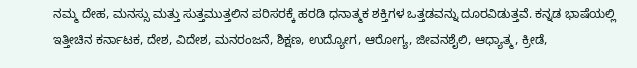ನಮ್ಮ ದೇಹ, ಮನಸ್ಸು ಮತ್ತು ಸುತ್ತಮುತ್ತಲಿನ ಪರಿಸರಕ್ಕೆ ಹರಡಿ ಧನಾತ್ಮಕ ಶಕ್ತಿಗಳ ಒತ್ತಡವನ್ನು ದೂರವಿಡುತ್ತವೆ. ಕನ್ನಡ ಭಾಷೆಯಲ್ಲಿ ಇತ್ತೀಚಿನ ಕರ್ನಾಟಕ, ದೇಶ, ವಿದೇಶ, ಮನರಂಜನೆ, ಶಿಕ್ಷಣ, ಉದ್ಯೋಗ, ಆರೋಗ್ಯ, ಜೀವನಶೈಲಿ, ಆಧ್ಯಾತ್ಮ, ಕ್ರೀಡೆ,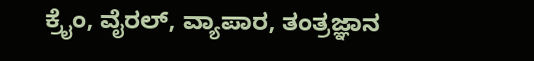ಕ್ರೈಂ, ವೈರಲ್, ವ್ಯಾಪಾರ, ತಂತ್ರಜ್ಞಾನ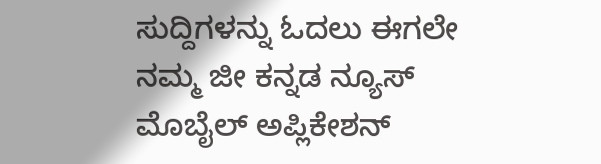ಸುದ್ದಿಗಳನ್ನು ಓದಲು ಈಗಲೇ ನಮ್ಮ ಜೀ ಕನ್ನಡ ನ್ಯೂಸ್ ಮೊಬೈಲ್ ಅಪ್ಲಿಕೇಶನ್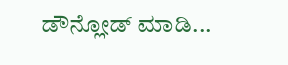ಡೌನ್ಲೋಡ್ ಮಾಡಿ...